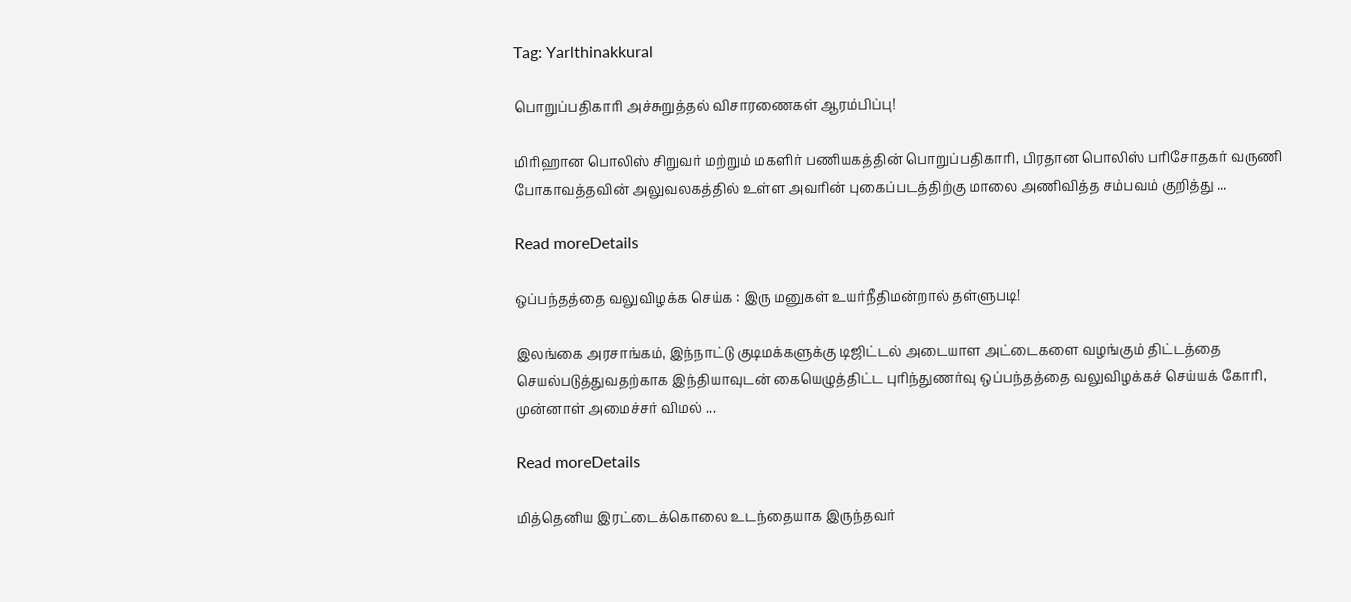Tag: Yarlthinakkural

பொறுப்பதிகாரி அச்சுறுத்தல் விசாரணைகள் ஆரம்பிப்பு!

மிரிஹான பொலிஸ் சிறுவர் மற்றும் மகளிர் பணியகத்தின் பொறுப்பதிகாரி, பிரதான பொலிஸ் பரிசோதகர் வருணி போகாவத்தவின் அலுவலகத்தில் உள்ள அவரின் புகைப்படத்திற்கு மாலை அணிவித்த சம்பவம் குறித்து ...

Read moreDetails

ஒப்பந்தத்தை வலுவிழக்க செய்க : இரு மனுகள் உயர்நீதிமன்றால் தள்ளுபடி!

இலங்கை அரசாங்கம், இந்நாட்டு குடிமக்களுக்கு டிஜிட்டல் அடையாள அட்டைகளை வழங்கும் திட்டத்தை செயல்படுத்துவதற்காக இந்தியாவுடன் கையெழுத்திட்ட புரிந்துணர்வு ஒப்பந்தத்தை வலுவிழக்கச் செய்யக் கோரி, முன்னாள் அமைச்சர் விமல் ...

Read moreDetails

மித்தெனிய இரட்டைக்கொலை உடந்தையாக இருந்தவர்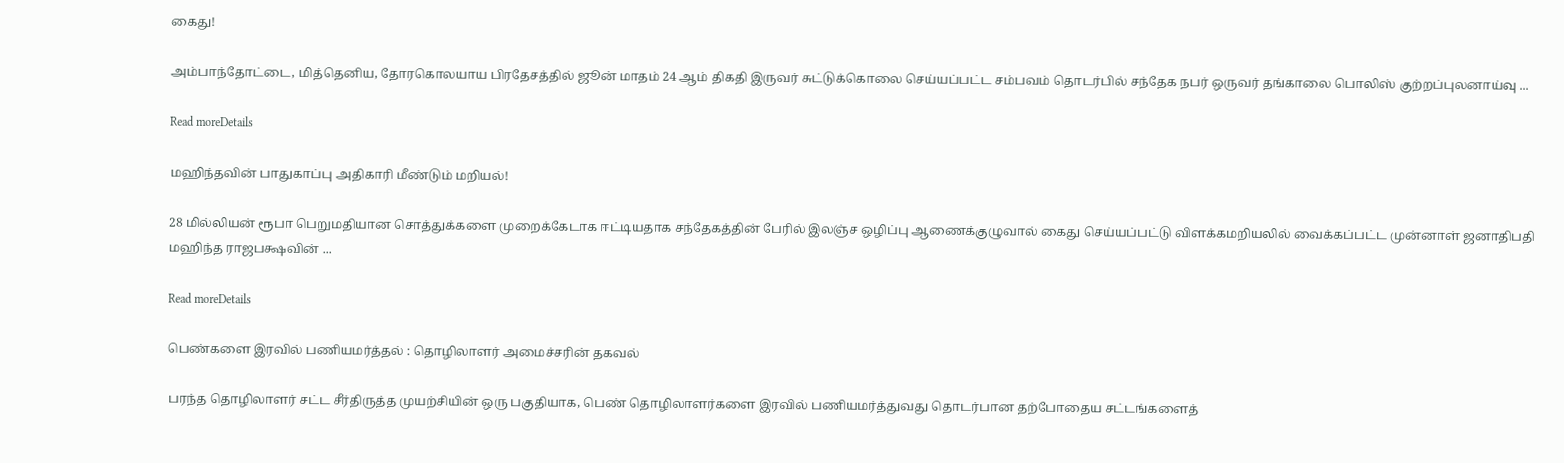கைது!

அம்பாந்தோட்டை, மித்தெனிய, தோரகொலயாய பிரதேசத்தில் ஜூன் மாதம் 24 ஆம் திகதி இருவர் சுட்டுக்கொலை செய்யப்பட்ட சம்பவம் தொடர்பில் சந்தேக நபர் ஒருவர் தங்காலை பொலிஸ் குற்றப்புலனாய்வு ...

Read moreDetails

மஹிந்தவின் பாதுகாப்பு அதிகாரி மீண்டும் மறியல்!

28 மில்லியன் ரூபா பெறுமதியான சொத்துக்களை முறைக்கேடாக ஈட்டியதாக சந்தேகத்தின் பேரில் இலஞ்ச ஒழிப்பு ஆணைக்குழுவால் கைது செய்யப்பட்டு விளக்கமறியலில் வைக்கப்பட்ட முன்னாள் ஜனாதிபதி மஹிந்த ராஜபக்ஷவின் ...

Read moreDetails

பெண்களை இரவில் பணியமர்த்தல் : தொழிலாளர் அமைச்சரின் தகவல்

பரந்த தொழிலாளர் சட்ட சீர்திருத்த முயற்சியின் ஒரு பகுதியாக, பெண் தொழிலாளர்களை இரவில் பணியமர்த்துவது தொடர்பான தற்போதைய சட்டங்களைத்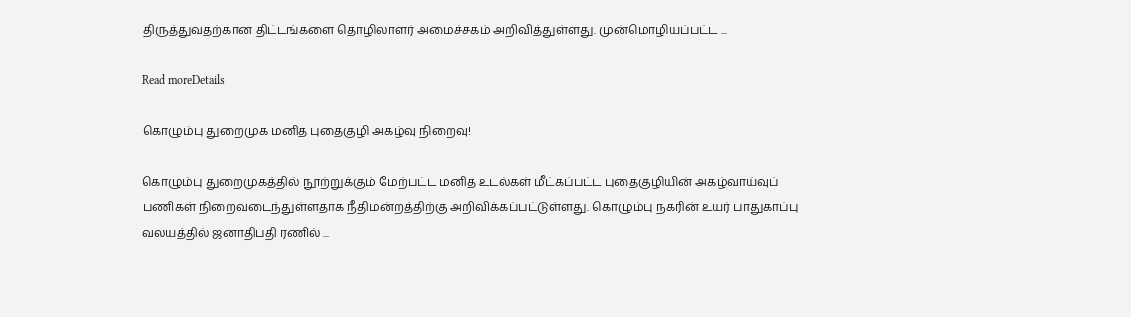திருத்துவதற்கான திட்டங்களை தொழிலாளர் அமைச்சகம் அறிவித்துள்ளது. முன்மொழியப்பட்ட ...

Read moreDetails

கொழும்பு துறைமுக மனித புதைகுழி அகழ்வு நிறைவு!

கொழும்பு துறைமுகத்தில் நூற்றுக்கும் மேற்பட்ட மனித உடல்கள் மீட்கப்பட்ட புதைகுழியின் அகழ்வாய்வுப் பணிகள் நிறைவடைந்துள்ளதாக நீதிமன்றத்திற்கு அறிவிக்கப்பட்டுள்ளது. கொழும்பு நகரின் உயர் பாதுகாப்பு வலயத்தில் ஜனாதிபதி ரணில் ...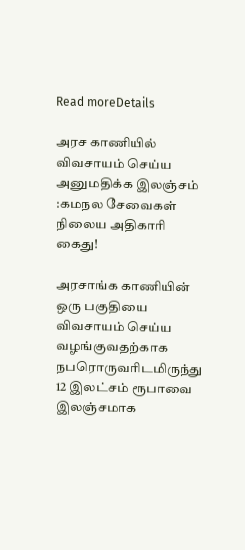Read moreDetails

அரச காணியில் விவசாயம் செய்ய அனுமதிக்க இலஞ்சம் :கமநல சேவைகள் நிலைய அதிகாரி கைது!

அரசாங்க காணியின் ஒரு பகுதியை விவசாயம் செய்ய வழங்குவதற்காக நபரொருவரிடமிருந்து 12 இலட்சம் ரூபாவை இலஞ்சமாக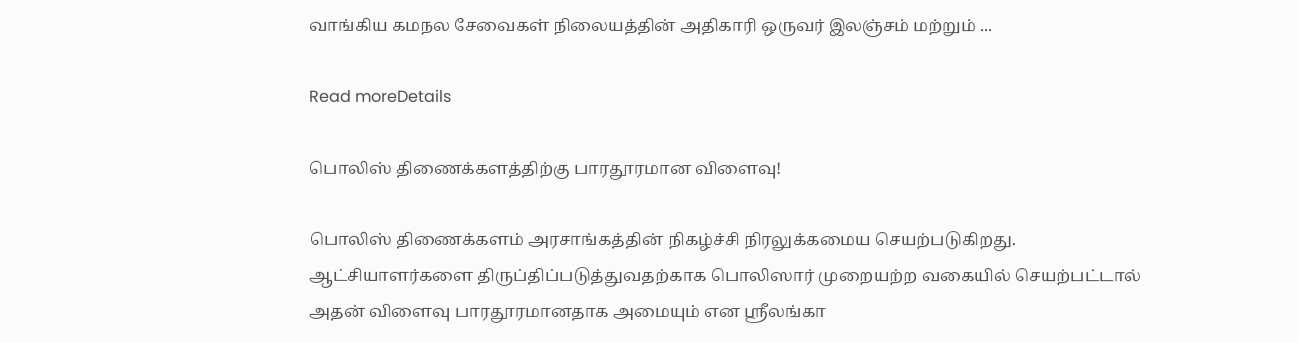வாங்கிய கமநல சேவைகள் நிலையத்தின் அதிகாரி ஒருவர் இலஞ்சம் மற்றும் ...

Read moreDetails

பொலிஸ் திணைக்களத்திற்கு பாரதூரமான விளைவு!

பொலிஸ் திணைக்களம் அரசாங்கத்தின் நிகழ்ச்சி நிரலுக்கமைய செயற்படுகிறது. ஆட்சியாளர்களை திருப்திப்படுத்துவதற்காக பொலிஸார் முறையற்ற வகையில் செயற்பட்டால் அதன் விளைவு பாரதூரமானதாக அமையும் என ஸ்ரீலங்கா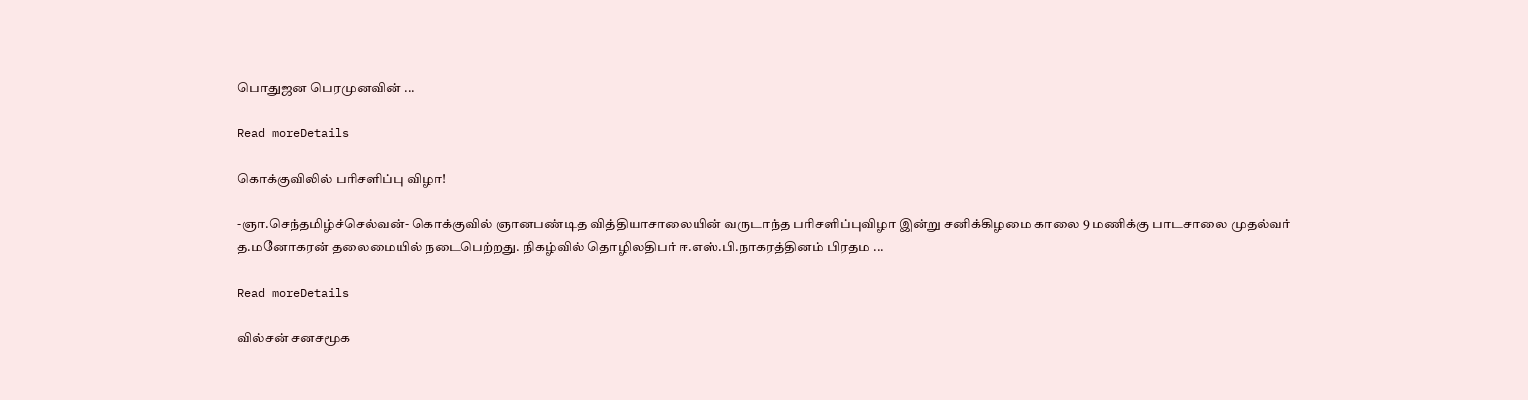பொதுஜன பெரமுனவின் ...

Read moreDetails

கொக்குவிலில் பரிசளிப்பு விழா!

-ஞா.செந்தமிழ்ச்செல்வன்- கொக்குவில் ஞானபண்டித வித்தியாசாலையின் வருடாந்த பரிசளிப்புவிழா இன்று சனிக்கிழமை காலை 9 மணிக்கு பாடசாலை முதல்வர் த.மனோகரன் தலைமையில் நடைபெற்றது. நிகழ்வில் தொழிலதிபர் ஈ.எஸ்.பி.நாகரத்தினம் பிரதம ...

Read moreDetails

வில்சன் சனசமூக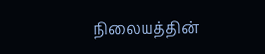நிலையத்தின்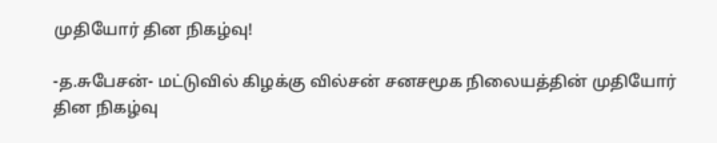முதியோர் தின நிகழ்வு!

-த.சுபேசன்- மட்டுவில் கிழக்கு வில்சன் சனசமூக நிலையத்தின் முதியோர் தின நிகழ்வு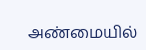அண்மையில்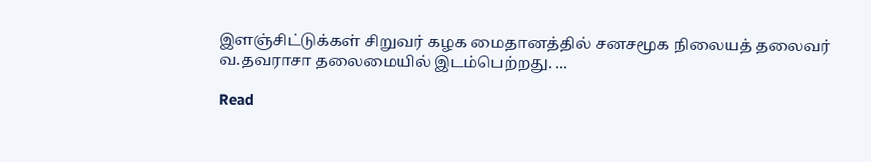இளஞ்சிட்டுக்கள் சிறுவர் கழக மைதானத்தில் சனசமூக நிலையத் தலைவர் வ.தவராசா தலைமையில் இடம்பெற்றது. ...

Read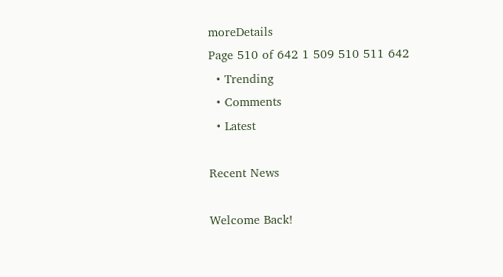moreDetails
Page 510 of 642 1 509 510 511 642
  • Trending
  • Comments
  • Latest

Recent News

Welcome Back!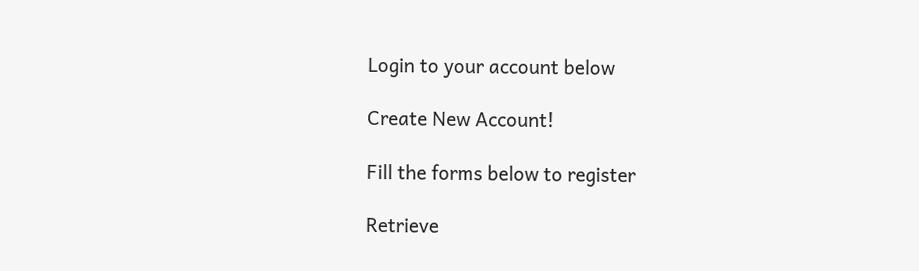Login to your account below

Create New Account!

Fill the forms below to register

Retrieve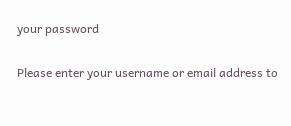your password

Please enter your username or email address to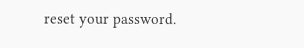reset your password.